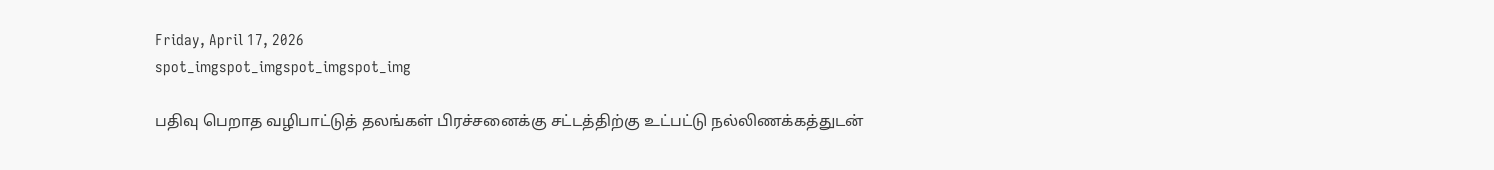Friday, April 17, 2026
spot_imgspot_imgspot_imgspot_img

பதிவு பெறாத வழிபாட்டுத் தலங்கள் பிரச்சனைக்கு சட்டத்திற்கு உட்பட்டு நல்லிணக்கத்துடன்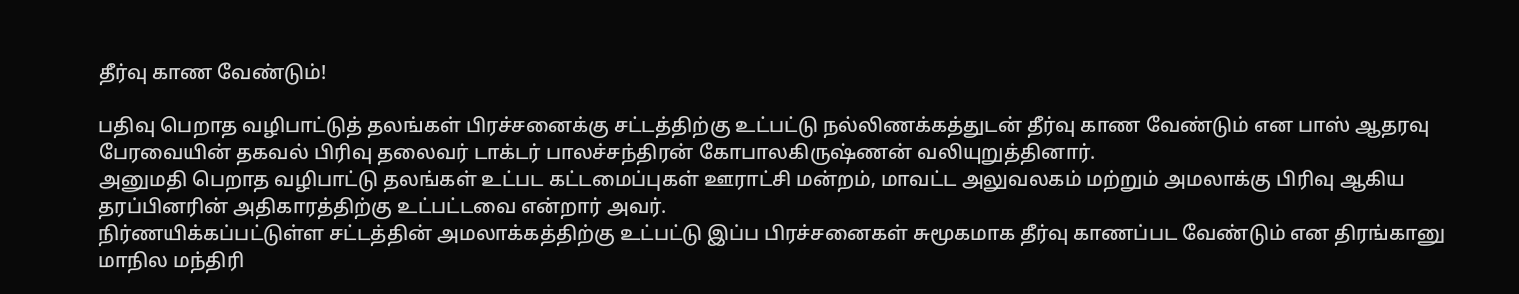தீர்வு காண வேண்டும்!

பதிவு பெறாத வழிபாட்டுத் தலங்கள் பிரச்சனைக்கு சட்டத்திற்கு உட்பட்டு நல்லிணக்கத்துடன் தீர்வு காண வேண்டும் என பாஸ் ஆதரவு பேரவையின் தகவல் பிரிவு தலைவர் டாக்டர் பாலச்சந்திரன் கோபாலகிருஷ்ணன் வலியுறுத்தினார்.
அனுமதி பெறாத வழிபாட்டு தலங்கள் உட்பட கட்டமைப்புகள் ஊராட்சி மன்றம், மாவட்ட அலுவலகம் மற்றும் அமலாக்கு பிரிவு ஆகிய தரப்பினரின் அதிகாரத்திற்கு உட்பட்டவை என்றார் அவர்.
நிர்ணயிக்கப்பட்டுள்ள சட்டத்தின் அமலாக்கத்திற்கு உட்பட்டு இப்ப பிரச்சனைகள் சுமூகமாக தீர்வு காணப்பட வேண்டும் என திரங்கானு மாநில மந்திரி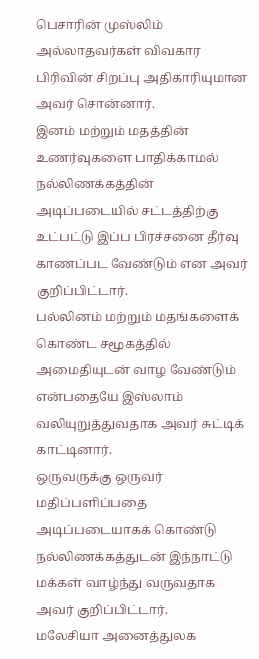பெசாரின் முஸ்லிம் அல்லாதவர்கள் விவகார பிரிவின் சிறப்பு அதிகாரியுமான அவர் சொன்னார்.
இனம் மற்றும் மதத்தின் உணர்வுகளை பாதிக்காமல் நல்லிணக்கத்தின் அடிப்படையில் சட்டத்திற்கு உட்பட்டு இப்ப பிரச்சனை தீர்வு காணப்பட வேண்டும் என அவர் குறிப்பிட்டார்.
பல்லினம் மற்றும் மதங்களைக் கொண்ட சமூகத்தில் அமைதியுடன் வாழ வேண்டும் என்பதையே இஸ்லாம் வலியுறுத்துவதாக அவர் சுட்டிக் காட்டினார்.
ஒருவருக்கு ஒருவர் மதிப்பளிப்பதை அடிப்படையாகக் கொண்டு நல்லிணக்கத்துடன் இந்நாட்டு மக்கள் வாழ்ந்து வருவதாக அவர் குறிப்பிட்டார்.
மலேசியா அனைத்துலக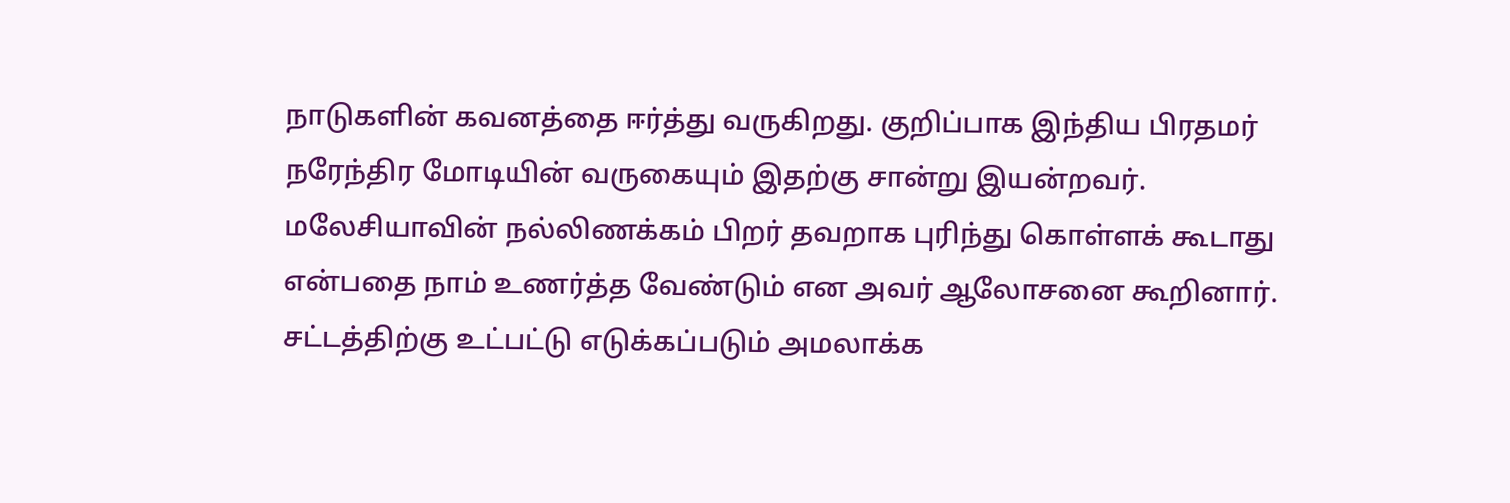நாடுகளின் கவனத்தை ஈர்த்து வருகிறது. குறிப்பாக இந்திய பிரதமர் நரேந்திர மோடியின் வருகையும் இதற்கு சான்று இயன்றவர்.
மலேசியாவின் நல்லிணக்கம் பிறர் தவறாக புரிந்து கொள்ளக் கூடாது என்பதை நாம் உணர்த்த வேண்டும் என அவர் ஆலோசனை கூறினார்.
சட்டத்திற்கு உட்பட்டு எடுக்கப்படும் அமலாக்க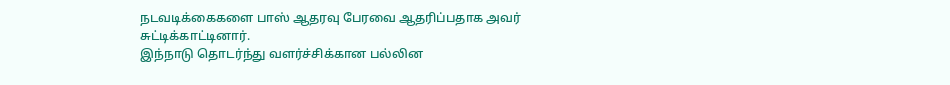நடவடிக்கைகளை பாஸ் ஆதரவு பேரவை ஆதரிப்பதாக அவர் சுட்டிக்காட்டினார்.
இந்நாடு தொடர்ந்து வளர்ச்சிக்கான பல்லின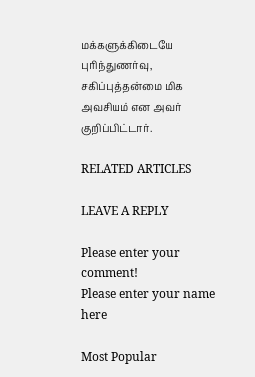மக்களுக்கிடையே புரிந்துணர்வு, சகிப்புத்தன்மை மிக அவசியம் என அவர் குறிப்பிட்டார்.

RELATED ARTICLES

LEAVE A REPLY

Please enter your comment!
Please enter your name here

Most Popular